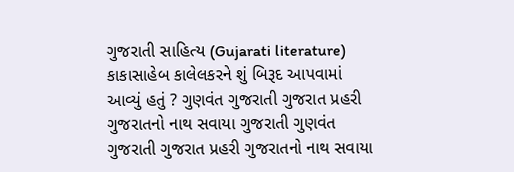ગુજરાતી સાહિત્ય (Gujarati literature) કાકાસાહેબ કાલેલકરને શું બિરૂદ આપવામાં આવ્યું હતું ? ગુણવંત ગુજરાતી ગુજરાત પ્રહરી ગુજરાતનો નાથ સવાયા ગુજરાતી ગુણવંત ગુજરાતી ગુજરાત પ્રહરી ગુજરાતનો નાથ સવાયા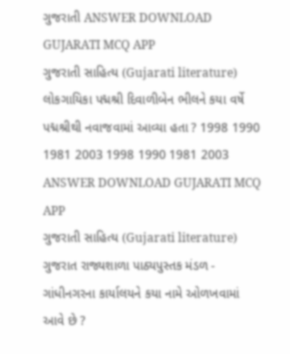ગુજરાતી ANSWER DOWNLOAD GUJARATI MCQ APP
ગુજરાતી સાહિત્ય (Gujarati literature) લોકગાયિકા પદ્મશ્રી દિવાળીબેન ભીલને કયા વર્ષે પદ્મશ્રીથી નવાજવામાં આવ્યા હતા ? 1998 1990 1981 2003 1998 1990 1981 2003 ANSWER DOWNLOAD GUJARATI MCQ APP
ગુજરાતી સાહિત્ય (Gujarati literature) ગુજરાત રાજ્યશાળા પાઠ્યપુસ્તક મંડળ - ગાંધીનગરના કાર્યાલયને કયા નામે ઓળખવામાં આવે છે ?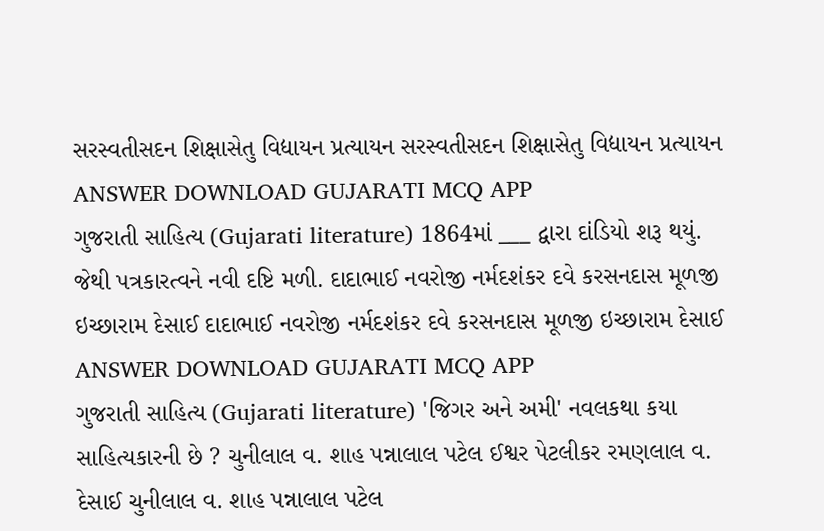સરસ્વતીસદન શિક્ષાસેતુ વિદ્યાયન પ્રત્યાયન સરસ્વતીસદન શિક્ષાસેતુ વિદ્યાયન પ્રત્યાયન ANSWER DOWNLOAD GUJARATI MCQ APP
ગુજરાતી સાહિત્ય (Gujarati literature) 1864માં ___ દ્વારા દાંડિયો શરૂ થયું. જેથી પત્રકારત્વને નવી દષ્ટિ મળી. દાદાભાઈ નવરોજી નર્મદશંકર દવે કરસનદાસ મૂળજી ઇચ્છારામ દેસાઈ દાદાભાઈ નવરોજી નર્મદશંકર દવે કરસનદાસ મૂળજી ઇચ્છારામ દેસાઈ ANSWER DOWNLOAD GUJARATI MCQ APP
ગુજરાતી સાહિત્ય (Gujarati literature) 'જિગર અને અમી' નવલકથા કયા સાહિત્યકારની છે ? ચુનીલાલ વ. શાહ પન્નાલાલ પટેલ ઈશ્વર પેટલીકર રમણલાલ વ. દેસાઈ ચુનીલાલ વ. શાહ પન્નાલાલ પટેલ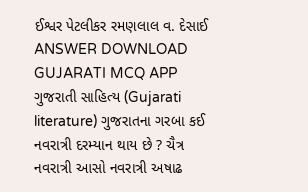ઈશ્વર પેટલીકર રમણલાલ વ. દેસાઈ ANSWER DOWNLOAD GUJARATI MCQ APP
ગુજરાતી સાહિત્ય (Gujarati literature) ગુજરાતના ગરબા કઈ નવરાત્રી દરમ્યાન થાય છે ? ચૈત્ર નવરાત્રી આસો નવરાત્રી અષાઢ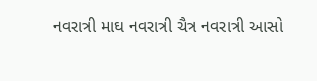નવરાત્રી માઘ નવરાત્રી ચૈત્ર નવરાત્રી આસો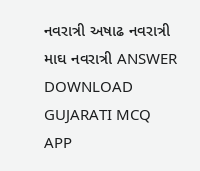નવરાત્રી અષાઢ નવરાત્રી માઘ નવરાત્રી ANSWER DOWNLOAD GUJARATI MCQ APP